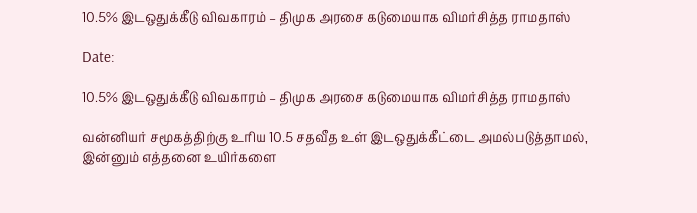10.5% இடஒதுக்கீடு விவகாரம் – திமுக அரசை கடுமையாக விமர்சித்த ராமதாஸ்

Date:

10.5% இடஒதுக்கீடு விவகாரம் – திமுக அரசை கடுமையாக விமர்சித்த ராமதாஸ்

வன்னியர் சமூகத்திற்கு உரிய 10.5 சதவீத உள் இடஒதுக்கீட்டை அமல்படுத்தாமல், இன்னும் எத்தனை உயிர்களை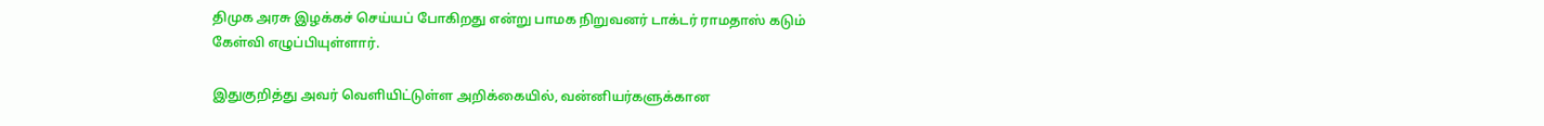திமுக அரசு இழக்கச் செய்யப் போகிறது என்று பாமக நிறுவனர் டாக்டர் ராமதாஸ் கடும் கேள்வி எழுப்பியுள்ளார்.

இதுகுறித்து அவர் வெளியிட்டுள்ள அறிக்கையில், வன்னியர்களுக்கான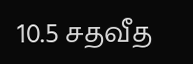10.5 சதவீத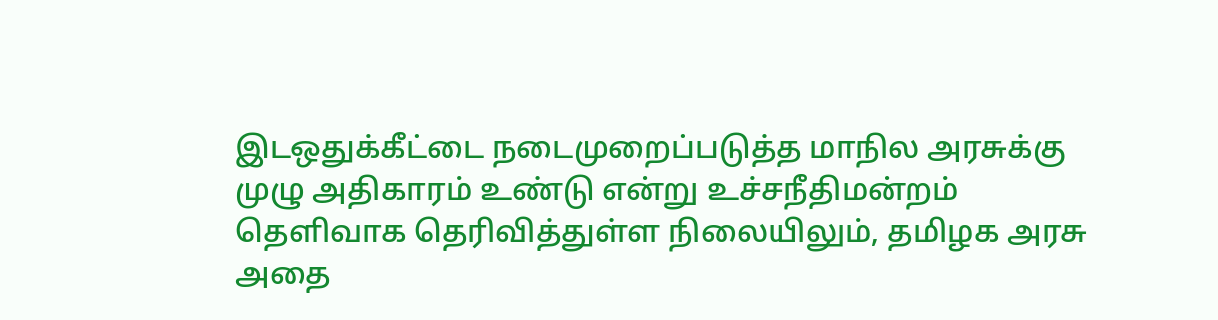இடஒதுக்கீட்டை நடைமுறைப்படுத்த மாநில அரசுக்கு முழு அதிகாரம் உண்டு என்று உச்சநீதிமன்றம் தெளிவாக தெரிவித்துள்ள நிலையிலும், தமிழக அரசு அதை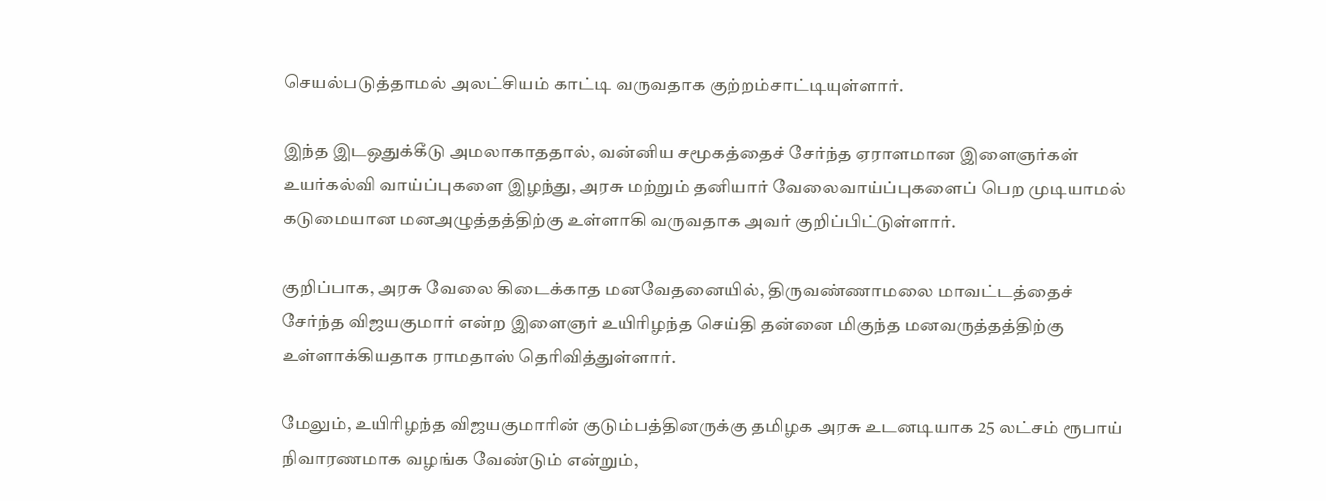செயல்படுத்தாமல் அலட்சியம் காட்டி வருவதாக குற்றம்சாட்டியுள்ளார்.

இந்த இடஒதுக்கீடு அமலாகாததால், வன்னிய சமூகத்தைச் சேர்ந்த ஏராளமான இளைஞர்கள் உயர்கல்வி வாய்ப்புகளை இழந்து, அரசு மற்றும் தனியார் வேலைவாய்ப்புகளைப் பெற முடியாமல் கடுமையான மனஅழுத்தத்திற்கு உள்ளாகி வருவதாக அவர் குறிப்பிட்டுள்ளார்.

குறிப்பாக, அரசு வேலை கிடைக்காத மனவேதனையில், திருவண்ணாமலை மாவட்டத்தைச் சேர்ந்த விஜயகுமார் என்ற இளைஞர் உயிரிழந்த செய்தி தன்னை மிகுந்த மனவருத்தத்திற்கு உள்ளாக்கியதாக ராமதாஸ் தெரிவித்துள்ளார்.

மேலும், உயிரிழந்த விஜயகுமாரின் குடும்பத்தினருக்கு தமிழக அரசு உடனடியாக 25 லட்சம் ரூபாய் நிவாரணமாக வழங்க வேண்டும் என்றும்,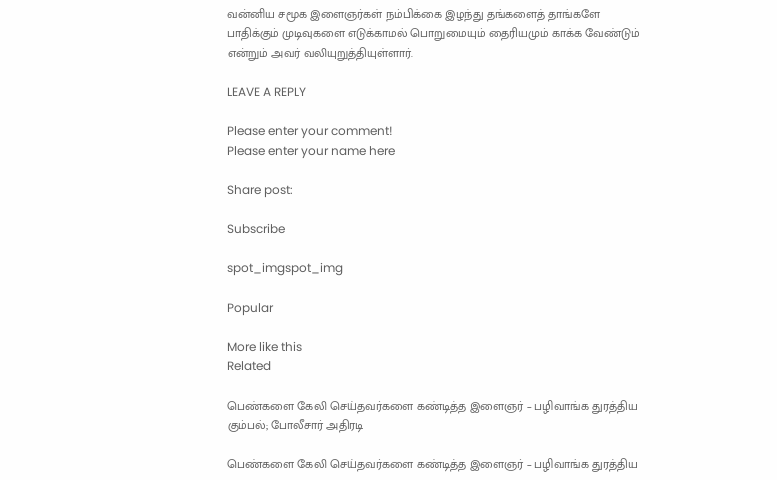வன்னிய சமூக இளைஞர்கள் நம்பிக்கை இழந்து தங்களைத் தாங்களே பாதிக்கும் முடிவுகளை எடுக்காமல் பொறுமையும் தைரியமும் காக்க வேண்டும் என்றும் அவர் வலியுறுத்தியுள்ளார்.

LEAVE A REPLY

Please enter your comment!
Please enter your name here

Share post:

Subscribe

spot_imgspot_img

Popular

More like this
Related

பெண்களை கேலி செய்தவர்களை கண்டித்த இளைஞர் – பழிவாங்க துரத்திய கும்பல்; போலீசார் அதிரடி

பெண்களை கேலி செய்தவர்களை கண்டித்த இளைஞர் – பழிவாங்க துரத்திய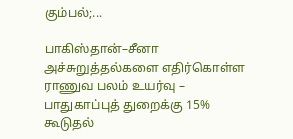கும்பல்;...

பாகிஸ்தான்–சீனா அச்சுறுத்தல்களை எதிர்கொள்ள ராணுவ பலம் உயர்வு – பாதுகாப்புத் துறைக்கு 15% கூடுதல்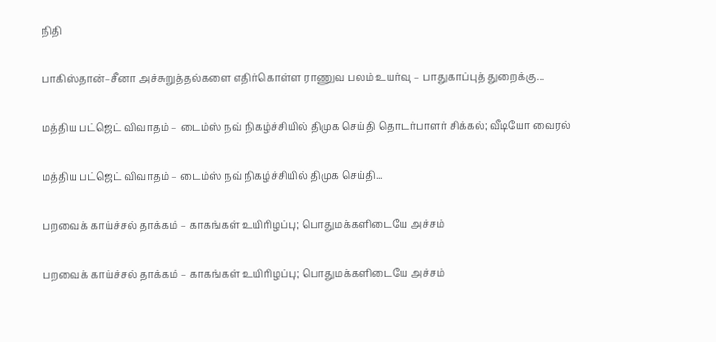நிதி

பாகிஸ்தான்–சீனா அச்சுறுத்தல்களை எதிர்கொள்ள ராணுவ பலம் உயர்வு – பாதுகாப்புத் துறைக்கு...

மத்திய பட்ஜெட் விவாதம் – டைம்ஸ் நவ் நிகழ்ச்சியில் திமுக செய்தி தொடர்பாளர் சிக்கல்; வீடியோ வைரல்

மத்திய பட்ஜெட் விவாதம் – டைம்ஸ் நவ் நிகழ்ச்சியில் திமுக செய்தி...

பறவைக் காய்ச்சல் தாக்கம் – காகங்கள் உயிரிழப்பு; பொதுமக்களிடையே அச்சம்

பறவைக் காய்ச்சல் தாக்கம் – காகங்கள் உயிரிழப்பு; பொதுமக்களிடையே அச்சம்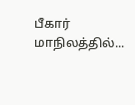பீகார் மாநிலத்தில்...